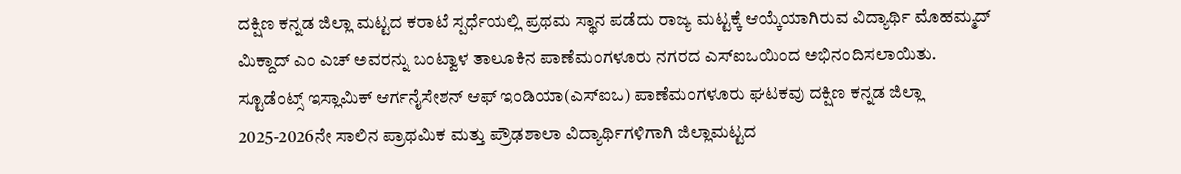ದಕ್ಷಿಣ ಕನ್ನಡ ಜಿಲ್ಲಾ ಮಟ್ಟದ ಕರಾಟೆ ಸ್ಪರ್ಧೆಯಲ್ಲಿ ಪ್ರಥಮ ಸ್ಥಾನ ಪಡೆದು ರಾಜ್ಯ ಮಟ್ಟಕ್ಕೆ ಆಯ್ಕೆಯಾಗಿರುವ ವಿದ್ಯಾರ್ಥಿ ಮೊಹಮ್ಮದ್ ಮಿಕ್ದಾದ್ ಎಂ ಎಚ್ ಅವರನ್ನು ಬಂಟ್ವಾಳ ತಾಲೂಕಿನ ಪಾಣೆಮಂಗಳೂರು ನಗರದ ಎಸ್ಐಒಯಿಂದ ಅಭಿನಂದಿಸಲಾಯಿತು.
ಸ್ಟೂಡೆಂಟ್ಸ್ ಇಸ್ಲಾಮಿಕ್ ಆರ್ಗನೈಸೇಶನ್ ಆಫ್ ಇಂಡಿಯಾ(ಎಸ್ಐಒ) ಪಾಣೆಮಂಗಳೂರು ಘಟಕವು ದಕ್ಷಿಣ ಕನ್ನಡ ಜಿಲ್ಲಾ 2025-2026ನೇ ಸಾಲಿನ ಪ್ರಾಥಮಿಕ ಮತ್ತು ಪ್ರೌಢಶಾಲಾ ವಿದ್ಯಾರ್ಥಿಗಳಿಗಾಗಿ ಜಿಲ್ಲಾಮಟ್ಟದ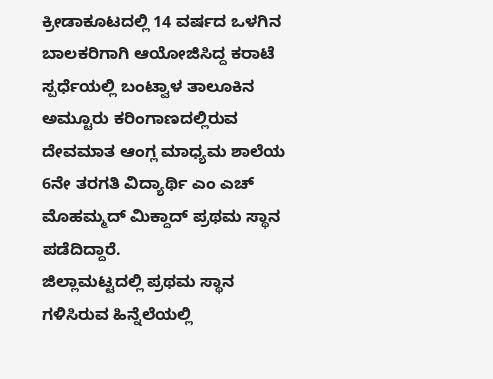ಕ್ರೀಡಾಕೂಟದಲ್ಲಿ 14 ವರ್ಷದ ಒಳಗಿನ ಬಾಲಕರಿಗಾಗಿ ಆಯೋಜಿಸಿದ್ದ ಕರಾಟೆ ಸ್ಪರ್ಧೆಯಲ್ಲಿ ಬಂಟ್ವಾಳ ತಾಲೂಕಿನ ಅಮ್ಟೂರು ಕರಿಂಗಾಣದಲ್ಲಿರುವ ದೇವಮಾತ ಆಂಗ್ಲ ಮಾಧ್ಯಮ ಶಾಲೆಯ 6ನೇ ತರಗತಿ ವಿದ್ಯಾರ್ಥಿ ಎಂ ಎಚ್ ಮೊಹಮ್ಮದ್ ಮಿಕ್ದಾದ್ ಪ್ರಥಮ ಸ್ಥಾನ ಪಡೆದಿದ್ದಾರೆ.
ಜಿಲ್ಲಾಮಟ್ಟದಲ್ಲಿ ಪ್ರಥಮ ಸ್ಥಾನ ಗಳಿಸಿರುವ ಹಿನ್ನೆಲೆಯಲ್ಲಿ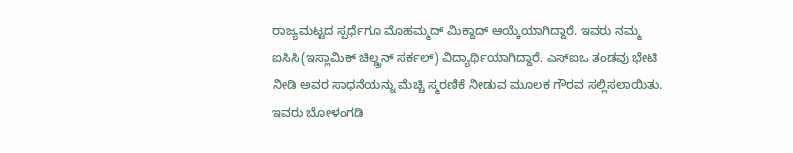ರಾಜ್ಯಮಟ್ಟದ ಸ್ಪರ್ಧೆಗೂ ಮೊಹಮ್ಮದ್ ಮಿಕ್ದಾದ್ ಆಯ್ಕೆಯಾಗಿದ್ದಾರೆ. ಇವರು ನಮ್ಮ ಐಸಿಸಿ(ಇಸ್ಲಾಮಿಕ್ ಚಿಲ್ಡ್ರನ್ ಸರ್ಕಲ್) ವಿದ್ಯಾರ್ಥಿಯಾಗಿದ್ದಾರೆ. ಎಸ್ಐಒ ತಂಡವು ಭೇಟಿ ನೀಡಿ ಅವರ ಸಾಧನೆಯನ್ನು ಮೆಚ್ಚಿ ಸ್ಮರಣಿಕೆ ನೀಡುವ ಮೂಲಕ ಗೌರವ ಸಲ್ಲಿಸಲಾಯಿತು. ಇವರು ಬೋಳಂಗಡಿ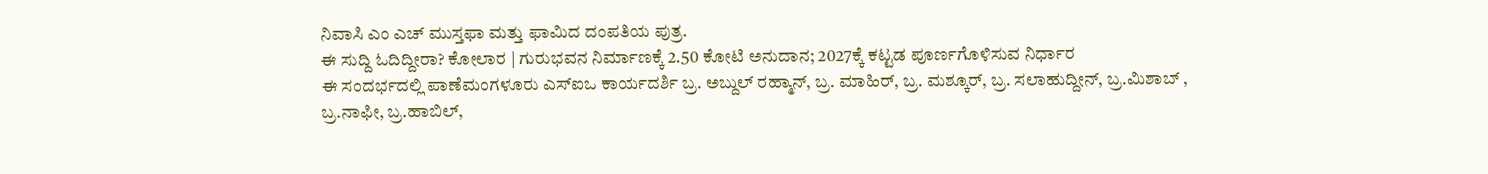ನಿವಾಸಿ ಎಂ ಎಚ್ ಮುಸ್ತಫಾ ಮತ್ತು ಫಾಮಿದ ದಂಪತಿಯ ಪುತ್ರ.
ಈ ಸುದ್ದಿ ಓದಿದ್ದೀರಾ? ಕೋಲಾರ | ಗುರುಭವನ ನಿರ್ಮಾಣಕ್ಕೆ 2.50 ಕೋಟಿ ಅನುದಾನ; 2027ಕ್ಕೆ ಕಟ್ಟಡ ಪೂರ್ಣಗೊಳಿಸುವ ನಿರ್ಧಾರ
ಈ ಸಂದರ್ಭದಲ್ಲಿ ಪಾಣೆಮಂಗಳೂರು ಎಸ್ಐಒ ಕಾರ್ಯದರ್ಶಿ ಬ್ರ. ಅಬ್ದುಲ್ ರಹ್ಮಾನ್, ಬ್ರ. ಮಾಹಿರ್, ಬ್ರ. ಮಶ್ಕೂರ್, ಬ್ರ. ಸಲಾಹುದ್ದೀನ್, ಬ್ರ.ಮಿಶಾಬ್ , ಬ್ರ.ನಾಫೀ, ಬ್ರ.ಹಾಬಿಲ್,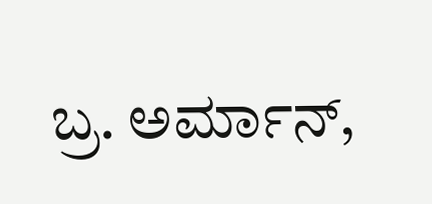ಬ್ರ. ಅರ್ಮಾನ್,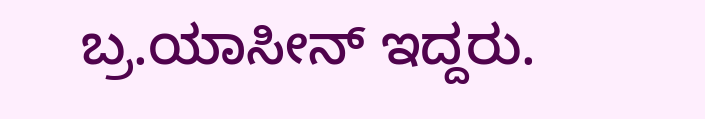ಬ್ರ.ಯಾಸೀನ್ ಇದ್ದರು.